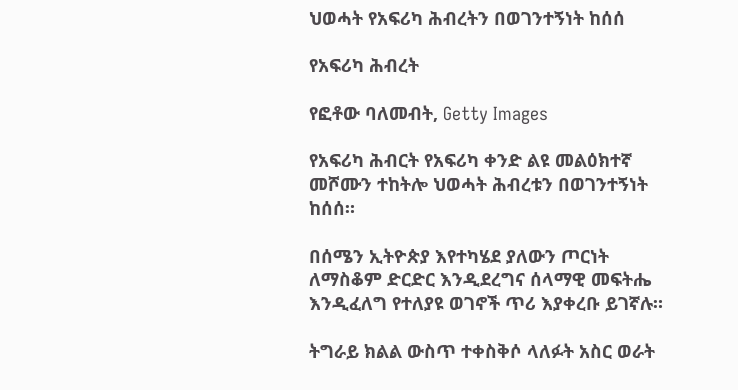ህወሓት የአፍሪካ ሕብረትን በወገንተኝነት ከሰሰ

የአፍሪካ ሕብረት

የፎቶው ባለመብት, Getty Images

የአፍሪካ ሕብርት የአፍሪካ ቀንድ ልዩ መልዕክተኛ መሾሙን ተከትሎ ህወሓት ሕብረቱን በወገንተኝነት ከሰሰ።

በሰሜን ኢትዮጵያ እየተካሄደ ያለውን ጦርነት ለማስቆም ድርድር እንዲደረግና ሰላማዊ መፍትሔ እንዲፈለግ የተለያዩ ወገኖች ጥሪ እያቀረቡ ይገኛሉ።

ትግራይ ክልል ውስጥ ተቀስቅሶ ላለፉት አስር ወራት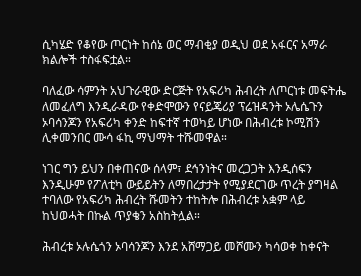ሲካሄድ የቆየው ጦርነት ከሰኔ ወር ማብቂያ ወዲህ ወደ አፋርና አማራ ክልሎች ተስፋፍቷል።

ባለፈው ሳምንት አህጉራዊው ድርጅት የአፍሪካ ሕብረት ለጦርነቱ መፍትሔ ለመፈለግ እንዲራዳው የቀድሞውን የናይጄሪያ ፕሬዝዳንት ኦሌሴጉን ኦባሳንጆን የአፍሪካ ቀንድ ከፍተኛ ተወካይ ሆነው በሕብረቱ ኮሚሽን ሊቀመንበር ሙሳ ፋኪ ማህማት ተሹመዋል።

ነገር ግን ይህን በቀጠናው ሰላም፣ ደኅንነትና መረጋጋት እንዲሰፍን እንዲሁም የፖለቲካ ውይይትን ለማበረታታት የሚያደርገው ጥረት ያግዛል ተባለው የአፍሪካ ሕብረት ሹመትን ተከትሎ በሕብረቱ አቋም ላይ ከህወሓት በኩል ጥያቄን አስከትሏል።

ሕብረቱ ኦሉሴጎን ኦባሳንጆን እንደ አሸማጋይ መሾሙን ካሳወቀ ከቀናት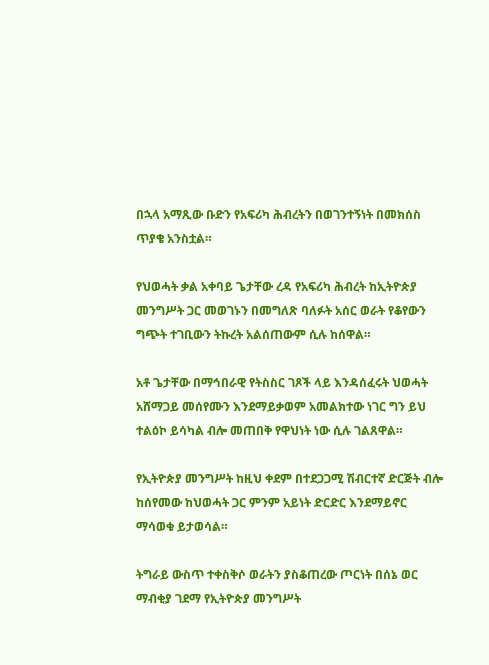በኋላ አማጺው ቡድን የአፍሪካ ሕብረትን በወገንተኝነት በመክሰስ ጥያቄ አንስቷል።

የህወሓት ቃል አቀባይ ጌታቸው ረዳ የአፍሪካ ሕብረት ከኢትዮጵያ መንግሥት ጋር መወገኑን በመግለጽ ባለፉት አሰር ወራት የቆየውን ግጭት ተገቢውን ትኩረት አልሰጠውም ሲሉ ከሰዋል።

አቶ ጌታቸው በማኅበራዊ የትስስር ገጾች ላይ እንዳሰፈሩት ህወሓት አሸማጋይ መሰየሙን እንደማይቃወም አመልክተው ነገር ግን ይህ ተልዕኮ ይሳካል ብሎ መጠበቅ የዋህነት ነው ሲሉ ገልጸዋል።

የኢትዮጵያ መንግሥት ከዚህ ቀደም በተደጋጋሚ ሽብርተኛ ድርጅት ብሎ ከሰየመው ከህወሓት ጋር ምንም አይነት ድርድር እንደማይኖር ማሳወቁ ይታወሳል።

ትግራይ ውስጥ ተቀስቅሶ ወራትን ያስቆጠረው ጦርነት በሰኔ ወር ማብቂያ ገደማ የኢትዮጵያ መንግሥት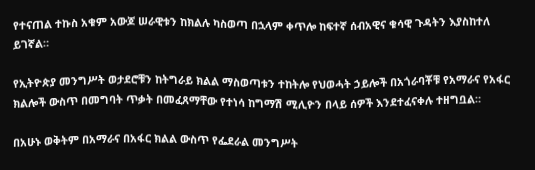የተናጠል ተኩስ አቁም አውጆ ሠራዊቱን ከክልሉ ካስወጣ በኋላም ቀጥሎ ከፍተኛ ሰብአዊና ቁሳዊ ጉዳትን እያስከተለ ይገኛል።

የኢትዮጵያ መንግሥት ወታደሮቹን ከትግራይ ክልል ማስወጣቱን ተከትሎ የህወሓት ኃይሎች በአጎራባቾቹ የአማራና የአፋር ክልሎች ውስጥ በመግባት ጥቃት በመፈጸማቸው የተነሳ ከግማሽ ሚሊዮን በላይ ሰዎች እንደተፈናቀሉ ተዘግቧል።

በአሁኑ ወቅትም በአማራና በአፋር ክልል ውስጥ የፌደራል መንግሥት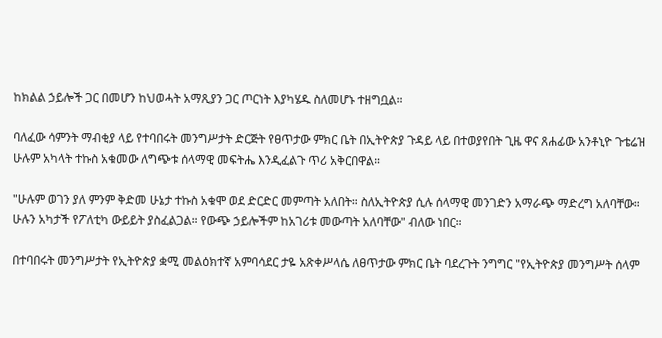ከክልል ኃይሎች ጋር በመሆን ከህወሓት አማጺያን ጋር ጦርነት እያካሄዱ ስለመሆኑ ተዘግቧል።

ባለፈው ሳምንት ማብቂያ ላይ የተባበሩት መንግሥታት ድርጅት የፀጥታው ምክር ቤት በኢትዮጵያ ጉዳይ ላይ በተወያየበት ጊዜ ዋና ጸሐፊው አንቶኒዮ ጉቴሬዝ ሁሉም አካላት ተኩስ አቁመው ለግጭቱ ሰላማዊ መፍትሔ እንዲፈልጉ ጥሪ አቅርበዋል።

"ሁሉም ወገን ያለ ምንም ቅድመ ሁኔታ ተኩስ አቁሞ ወደ ድርድር መምጣት አለበት። ስለኢትዮጵያ ሲሉ ሰላማዊ መንገድን አማራጭ ማድረግ አለባቸው። ሁሉን አካታች የፖለቲካ ውይይት ያስፈልጋል። የውጭ ኃይሎችም ከአገሪቱ መውጣት አለባቸው" ብለው ነበር።

በተባበሩት መንግሥታት የኢትዮጵያ ቋሚ መልዕክተኛ አምባሳደር ታዬ አጽቀሥላሴ ለፀጥታው ምክር ቤት ባደረጉት ንግግር "የኢትዮጵያ መንግሥት ሰላም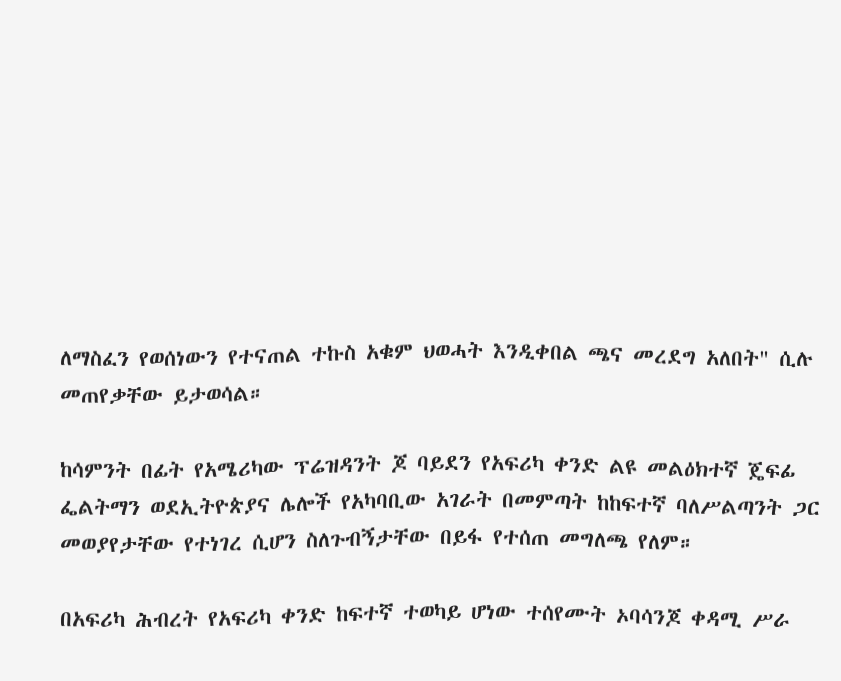ለማስፈን የወሰነውን የተናጠል ተኩስ አቁም ህወሓት እንዲቀበል ጫና መረደግ አለበት" ሲሉ መጠየቃቸው ይታወሳል።

ከሳምንት በፊት የአሜሪካው ፕሬዝዳንት ጆ ባይደን የአፍሪካ ቀንድ ልዩ መልዕክተኛ ጄፍፊ ፌልትማን ወደኢትዮጵያና ሌሎች የአካባቢው አገራት በመምጣት ከከፍተኛ ባለሥልጣንት ጋር መወያየታቸው የተነገረ ሲሆን ስለጉብኝታቸው በይፋ የተሰጠ መግለጫ የለም።

በአፍሪካ ሕብረት የአፍሪካ ቀንድ ከፍተኛ ተወካይ ሆነው ተሰየሙት ኦባሳንጆ ቀዳሚ ሥራ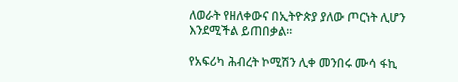ለወራት የዘለቀውና በኢትዮጵያ ያለው ጦርነት ሊሆን እንደሚችል ይጠበቃል።

የአፍሪካ ሕብረት ኮሚሽን ሊቀ መንበሩ ሙሳ ፋኪ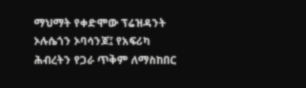ማህማት የቀድሞው ፕሬዝዳንት ኦሉሴጎን ኦባሳንጆ፤ የአፍሪካ ሕብረትን የጋራ ጥቅም ለማስከበር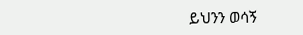ይህንን ወሳኝ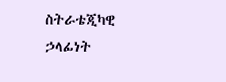ስትራቴጂካዊ ኃላፊነት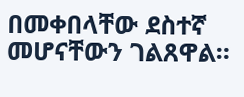በመቀበላቸው ደስተኛ መሆናቸውን ገልጸዋል።